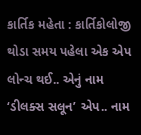કાર્તિક મહેતા : કાર્તિકોલોજી
થોડા સમય પહેલા એક એપ લોન્ચ થઈ.. એનું નામ ‘ડીલક્સ સલૂન’ એપ.. નામ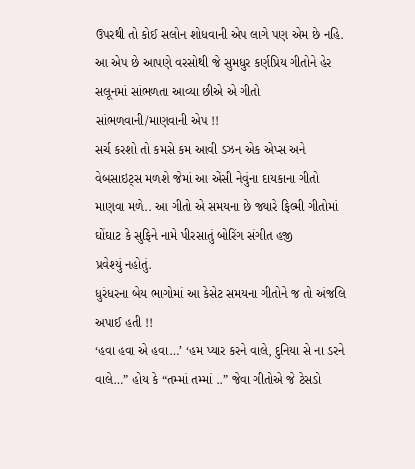ઉપરથી તો કોઈ સલોન શોધવાની એપ લાગે પણ એમ છે નહિ.
આ એપ છે આપણે વરસોથી જે સુમધુર કર્ણપ્રિય ગીતોને હેર સલૂનમાં સાંભળતા આવ્યા છીએ એ ગીતો સાંભળવાની/માણવાની એપ !!
સર્ચ કરશો તો કમસે કમ આવી ડઝન એક એપ્સ અને વેબસાઇટ્સ મળશે જેમાં આ એંસી નેવુંના દાયકાના ગીતો માણવા મળે.. આ ગીતો એ સમયના છે જ્યારે ફિલ્મી ગીતોમાં ઘોંઘાટ કે સુફિને નામે પીરસાતું બોરિંગ સંગીત હજી
પ્રવેશ્યું નહોતું.
ધુરંધરના બેય ભાગોમાં આ કેસેટ સમયના ગીતોને જ તો અંજલિ અપાઈ હતી !!
‘હવા હવા એ હવા…’ ‘હમ પ્યાર કરને વાલે, દુનિયા સે ના ડરને વાલે…” હોય કે “તમ્માં તમ્માં ..” જેવા ગીતોએ જે ટેસડો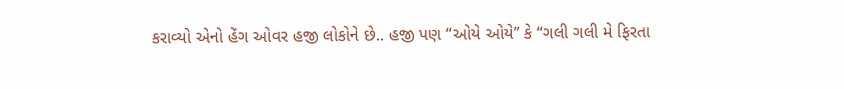કરાવ્યો એનો હેંગ ઓવર હજી લોકોને છે.. હજી પણ “ઓયે ઓયે” કે “ગલી ગલી મે ફિરતા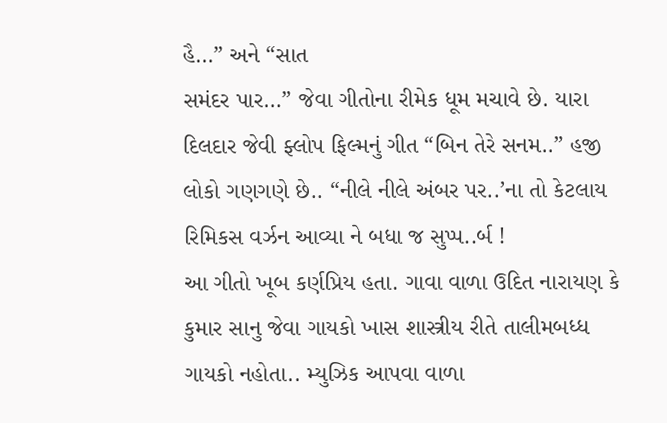હૈ…” અને “સાત
સમંદર પાર…” જેવા ગીતોના રીમેક ધૂમ મચાવે છે. યારા દિલદાર જેવી ફ્લોપ ફિલ્મનું ગીત “બિન તેરે સનમ..” હજી લોકો ગણગણે છે.. “નીલે નીલે અંબર પર..’ના તો કેટલાય રિમિકસ વર્ઝન આવ્યા ને બધા જ સુપ્પ..ર્બ !
આ ગીતો ખૂબ કર્ણપ્રિય હતા. ગાવા વાળા ઉદિત નારાયણ કે કુમાર સાનુ જેવા ગાયકો ખાસ શાસ્ત્રીય રીતે તાલીમબધ્ધ ગાયકો નહોતા.. મ્યુઝિક આપવા વાળા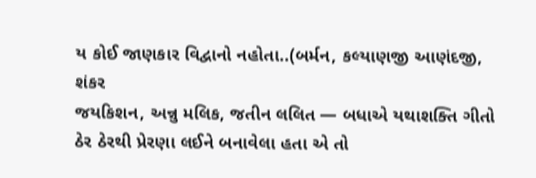ય કોઈ જાણકાર વિદ્વાનો નહોતા..(બર્મન, કલ્યાણજી આણંદજી, શંકર
જયકિશન, અન્નુ મલિક, જતીન લલિત — બધાએ યથાશક્તિ ગીતો ઠેર ઠેરથી પ્રેરણા લઈને બનાવેલા હતા એ તો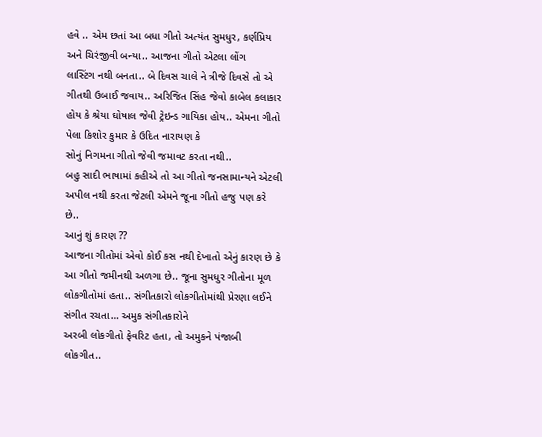હવે .. એમ છતાં આ બધા ગીતો અત્યંત સુમધુર, કર્ણપ્રિય અને ચિરંજીવી બન્યા.. આજના ગીતો એટલા લોંગ
લાસ્ટિંગ નથી બનતા.. બે દિવસ ચાલે ને ત્રીજે દિવસે તો એ ગીતથી ઉબાઈ જવાય.. અરિજિત સિંહ જેવો કાબેલ કલાકાર હોય કે શ્રેયા ઘોષાલ જેવી ટ્રેઇન્ડ ગાયિકા હોય.. એમના ગીતો પેલા કિશોર કુમાર કે ઉદિત નારાયણ કે
સોનું નિગમના ગીતો જેવી જમાવટ કરતા નથી..
બહુ સાદી ભાષામાં કહીએ તો આ ગીતો જનસામાન્યને એટલી અપીલ નથી કરતા જેટલી એમને જૂના ગીતો હજુ પણ કરે છે..
આનું શું કારણ ??
આજના ગીતોમાં એવો કોઈ કસ નથી દેખાતો એનું કારણ છે કે આ ગીતો જમીનથી અળગા છે.. જૂના સુમધુર ગીતોના મૂળ લોકગીતોમાં હતા.. સંગીતકારો લોકગીતોમાંથી પ્રેરણા લઈને સંગીત રચતા… અમુક સંગીતકારોને
અરબી લોકગીતો ફેવરિટ હતા, તો અમુકને પંજાબી લોકગીત..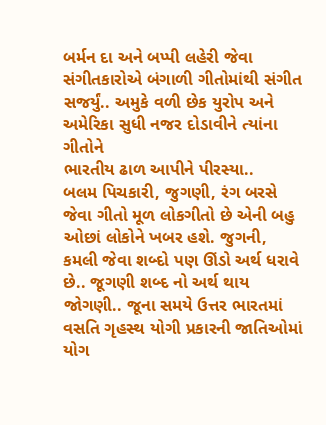બર્મન દા અને બપ્પી લહેરી જેવા સંગીતકારોએ બંગાળી ગીતોમાંથી સંગીત સજર્યું.. અમુકે વળી છેક યુરોપ અને અમેરિકા સુધી નજર દોડાવીને ત્યાંના ગીતોને
ભારતીય ઢાળ આપીને પીરસ્યા..
બલમ પિચકારી, જુગણી, રંગ બરસે જેવા ગીતો મૂળ લોકગીતો છે એની બહુ ઓછાં લોકોને ખબર હશે. જુગની, કમલી જેવા શબ્દો પણ ઊંડો અર્થ ધરાવે છે.. જૂગણી શબ્દ નો અર્થ થાય જોગણી.. જૂના સમયે ઉત્તર ભારતમાં
વસતિ ગૃહસ્થ યોગી પ્રકારની જાતિઓમાં યોગ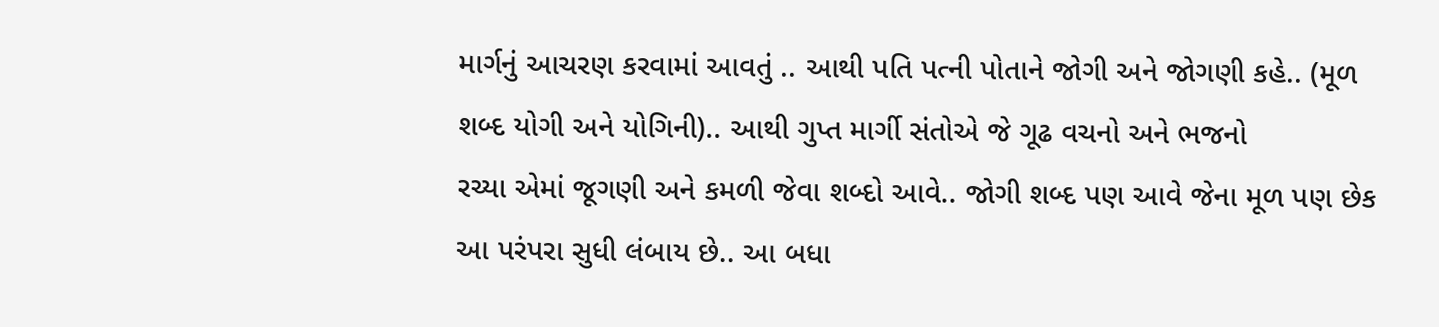માર્ગનું આચરણ કરવામાં આવતું .. આથી પતિ પત્ની પોતાને જોગી અને જોગણી કહે.. (મૂળ શબ્દ યોગી અને યોગિની).. આથી ગુપ્ત માર્ગી સંતોએ જે ગૂઢ વચનો અને ભજનો
રચ્યા એમાં જૂગણી અને કમળી જેવા શબ્દો આવે.. જોગી શબ્દ પણ આવે જેના મૂળ પણ છેક આ પરંપરા સુધી લંબાય છે.. આ બધા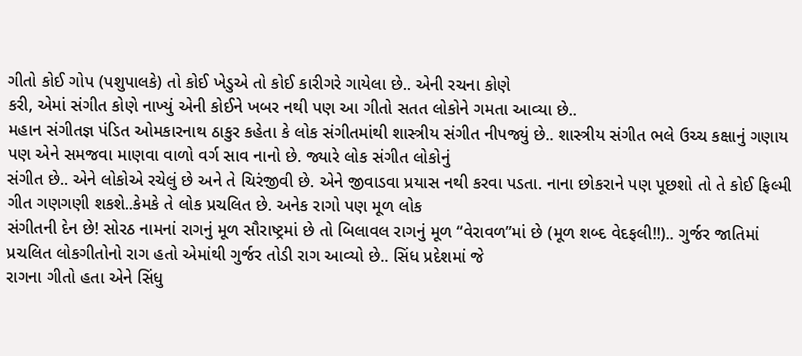ગીતો કોઈ ગોપ (પશુપાલકે) તો કોઈ ખેડુએ તો કોઈ કારીગરે ગાયેલા છે.. એની રચના કોણે
કરી, એમાં સંગીત કોણે નાખ્યું એની કોઈને ખબર નથી પણ આ ગીતો સતત લોકોને ગમતા આવ્યા છે..
મહાન સંગીતજ્ઞ પંડિત ઓમકારનાથ ઠાકુર કહેતા કે લોક સંગીતમાંથી શાસ્ત્રીય સંગીત નીપજ્યું છે.. શાસ્ત્રીય સંગીત ભલે ઉચ્ચ કક્ષાનું ગણાય પણ એને સમજવા માણવા વાળો વર્ગ સાવ નાનો છે. જ્યારે લોક સંગીત લોકોનું
સંગીત છે.. એને લોકોએ રચેલું છે અને તે ચિરંજીવી છે. એને જીવાડવા પ્રયાસ નથી કરવા પડતા. નાના છોકરાને પણ પૂછશો તો તે કોઈ ફિલ્મી ગીત ગણગણી શકશે..કેમકે તે લોક પ્રચલિત છે. અનેક રાગો પણ મૂળ લોક
સંગીતની દેન છે! સોરઠ નામનાં રાગનું મૂળ સૌરાષ્ટ્રમાં છે તો બિલાવલ રાગનું મૂળ “વેરાવળ”માં છે (મૂળ શબ્દ વેદફલી!!).. ગુર્જર જાતિમાં પ્રચલિત લોકગીતોનો રાગ હતો એમાંથી ગુર્જર તોડી રાગ આવ્યો છે.. સિંધ પ્રદેશમાં જે
રાગના ગીતો હતા એને સિંધુ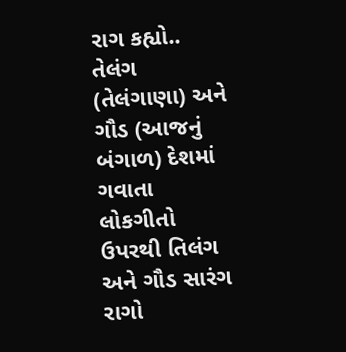રાગ કહ્યો.. તેલંગ (તેલંગાણા) અને ગૌડ (આજનું બંગાળ) દેશમાં ગવાતા લોકગીતો ઉપરથી તિલંગ અને ગૌડ સારંગ રાગો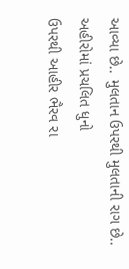આવ્યા છે.. મુલતાન ઉપરથી મુલતાની રાગ છે.. અહીરોમાં પ્રચલિત ધુનો
ઉપરથી આહીર ભૈરવ રા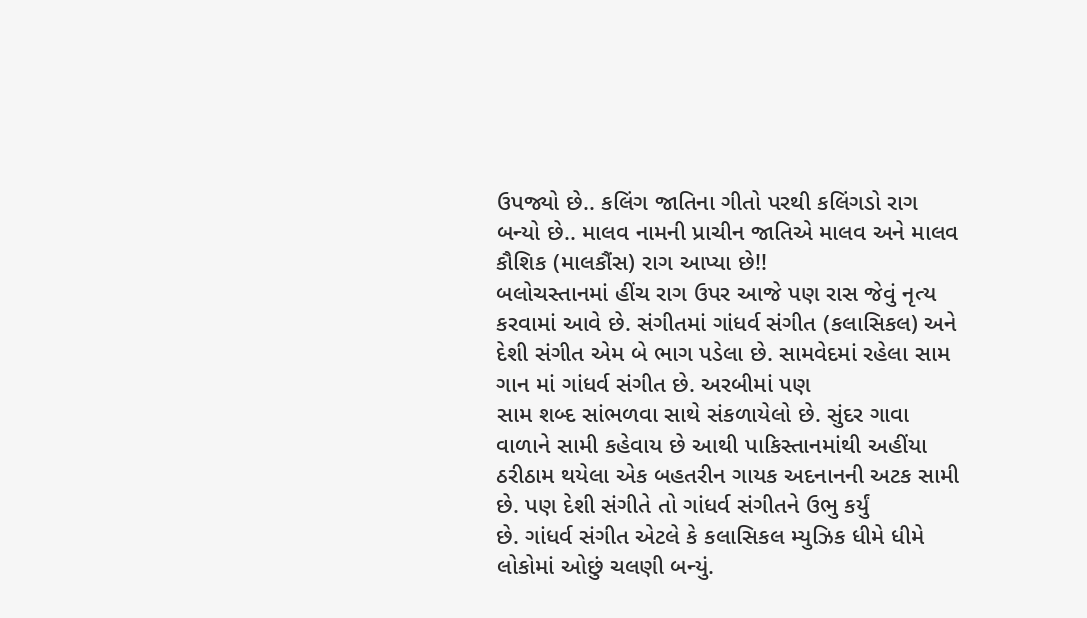ઉપજ્યો છે.. કલિંગ જાતિના ગીતો પરથી કલિંગડો રાગ બન્યો છે.. માલવ નામની પ્રાચીન જાતિએ માલવ અને માલવ કૌશિક (માલકૌંસ) રાગ આપ્યા છે!!
બલોચસ્તાનમાં હીંચ રાગ ઉપર આજે પણ રાસ જેવું નૃત્ય કરવામાં આવે છે. સંગીતમાં ગાંધર્વ સંગીત (કલાસિકલ) અને દેશી સંગીત એમ બે ભાગ પડેલા છે. સામવેદમાં રહેલા સામ ગાન માં ગાંધર્વ સંગીત છે. અરબીમાં પણ
સામ શબ્દ સાંભળવા સાથે સંકળાયેલો છે. સુંદર ગાવા વાળાને સામી કહેવાય છે આથી પાકિસ્તાનમાંથી અહીંયા ઠરીઠામ થયેલા એક બહતરીન ગાયક અદનાનની અટક સામી છે. પણ દેશી સંગીતે તો ગાંધર્વ સંગીતને ઉભુ કર્યું
છે. ગાંધર્વ સંગીત એટલે કે કલાસિકલ મ્યુઝિક ધીમે ધીમે લોકોમાં ઓછું ચલણી બન્યું.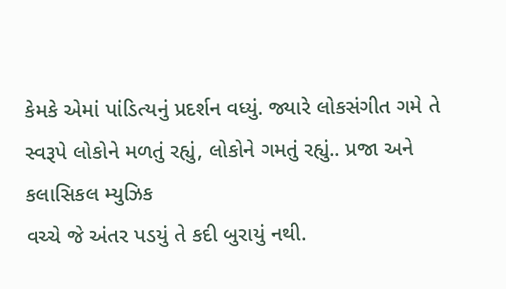કેમકે એમાં પાંડિત્યનું પ્રદર્શન વધ્યું. જ્યારે લોકસંગીત ગમે તે સ્વરૂપે લોકોને મળતું રહ્યું, લોકોને ગમતું રહ્યું.. પ્રજા અને કલાસિકલ મ્યુઝિક
વચ્ચે જે અંતર પડયું તે કદી બુરાયું નથી.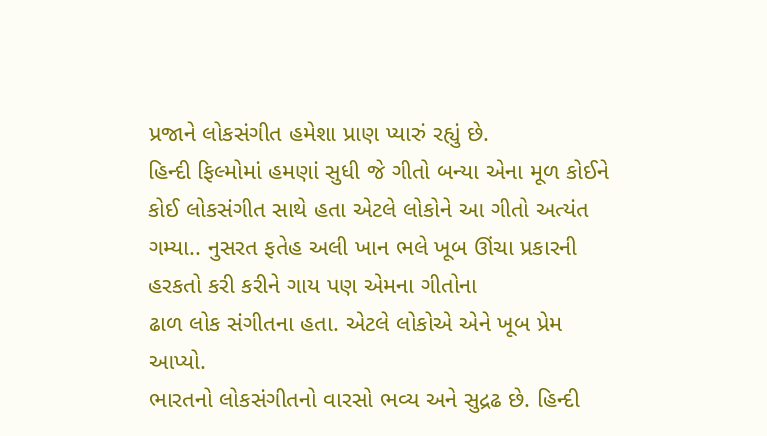પ્રજાને લોકસંગીત હમેશા પ્રાણ પ્યારું રહ્યું છે.
હિન્દી ફિલ્મોમાં હમણાં સુધી જે ગીતો બન્યા એના મૂળ કોઈને કોઈ લોકસંગીત સાથે હતા એટલે લોકોને આ ગીતો અત્યંત ગમ્યા.. નુસરત ફતેહ અલી ખાન ભલે ખૂબ ઊંચા પ્રકારની હરકતો કરી કરીને ગાય પણ એમના ગીતોના
ઢાળ લોક સંગીતના હતા. એટલે લોકોએ એને ખૂબ પ્રેમ આપ્યો.
ભારતનો લોકસંગીતનો વારસો ભવ્ય અને સુદ્રઢ છે. હિન્દી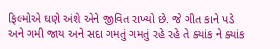ફિલ્મોએ ઘણે અંશે એને જીવિત રાખ્યો છે. જે ગીત કાને પડે અને ગમી જાય અને સદા ગમતું ગમતું રહે રહે તે ક્યાંક ને ક્યાંક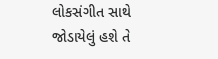લોકસંગીત સાથે જોડાયેલું હશે તે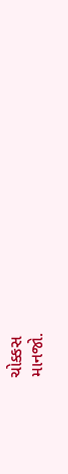ચોક્કસ
માનજો.